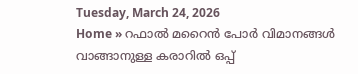Tuesday, March 24, 2026
Home » റഫാല്‍ മറൈന്‍ പോര്‍ വിമാനങ്ങള്‍ വാങ്ങാനുള്ള കരാറില്‍ ഒപ്പ്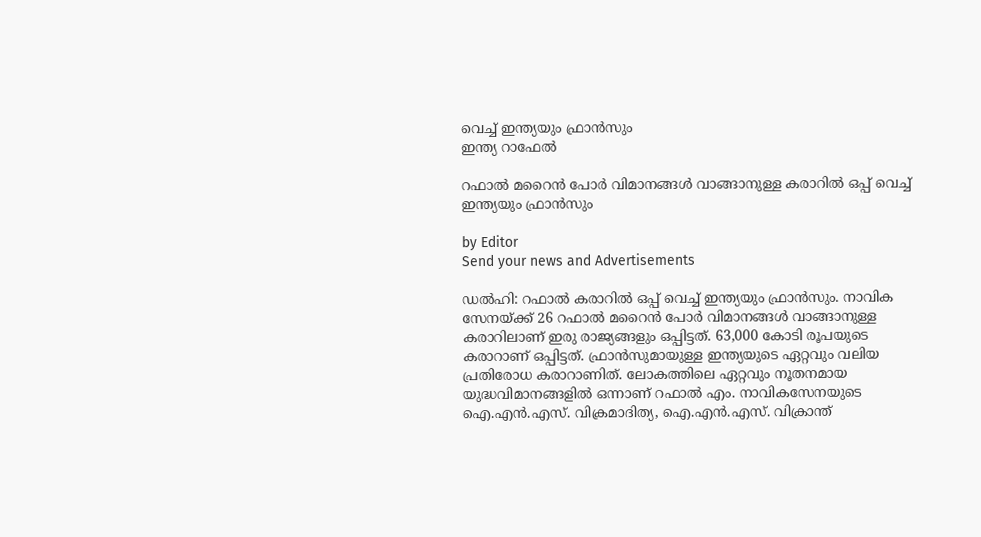വെച്ച് ഇന്ത്യയും ഫ്രാന്‍സും
ഇന്ത്യ റാഫേൽ

റഫാല്‍ മറൈന്‍ പോര്‍ വിമാനങ്ങള്‍ വാങ്ങാനുള്ള കരാറില്‍ ഒപ്പ് വെച്ച് ഇന്ത്യയും ഫ്രാന്‍സും

by Editor
Send your news and Advertisements

ഡല്‍ഹി: റഫാല്‍ കരാറില്‍ ഒപ്പ് വെച്ച് ഇന്ത്യയും ഫ്രാന്‍സും. നാവിക സേനയ്ക്ക് 26 റഫാല്‍ മറൈന്‍ പോര്‍ വിമാനങ്ങള്‍ വാങ്ങാനുള്ള കരാറിലാണ് ഇരു രാജ്യങ്ങളും ഒപ്പിട്ടത്. 63,000 കോടി രൂപയുടെ കരാറാണ് ഒപ്പിട്ടത്. ഫ്രാന്‍സുമായുള്ള ഇന്ത്യയുടെ ഏറ്റവും വലിയ പ്രതിരോധ കരാറാണിത്. ലോകത്തിലെ ഏറ്റവും നൂതനമായ യുദ്ധവിമാനങ്ങളിൽ ഒന്നാണ് റഫാൽ എം. നാവികസേനയുടെ ഐ.എൻ.എസ്. വിക്രമാദിത്യ, ഐ.എൻ.എസ്. വിക്രാന്ത്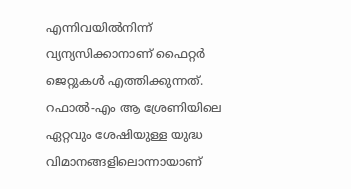എന്നിവയിൽനിന്ന് വ്യന്യസിക്കാനാണ് ഫൈറ്റർ ജെറ്റുകൾ എത്തിക്കുന്നത്. റഫാല്‍-എം ആ ശ്രേണിയിലെ ഏറ്റവും ശേഷിയുള്ള യുദ്ധ വിമാനങ്ങളിലൊന്നായാണ്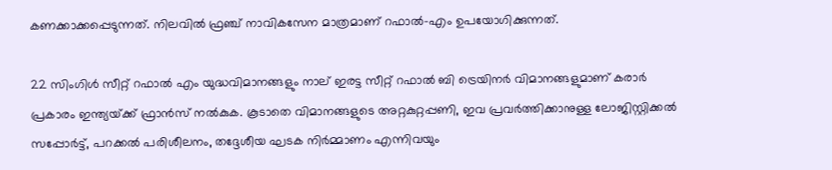കണക്കാക്കപ്പെടുന്നത്. നിലവില്‍ ഫ്രഞ്ച് നാവികസേന മാത്രമാണ് റഫാല്‍-എം ഉപയോഗിക്കുന്നത്.

22 സിംഗിൾ സീറ്റ് റഫാൽ എം യുദ്ധവിമാനങ്ങളും നാല് ഇരട്ട സീറ്റ് റഫാൽ ബി ട്രെയിനർ വിമാനങ്ങളുമാണ് കരാർ പ്രകാരം ഇന്ത്യയ്‌ക്ക് ഫ്രാൻസ് നൽകുക. കൂടാതെ വിമാനങ്ങളുടെ അറ്റകുറ്റപ്പണി, ഇവ പ്രവർത്തിക്കാനുള്ള ലോജിസ്റ്റിക്കൽ സപ്പോർട്ട്, പറക്കൽ പരിശീലനം, തദ്ദേശീയ ഘടക നിർമ്മാണം എന്നിവയും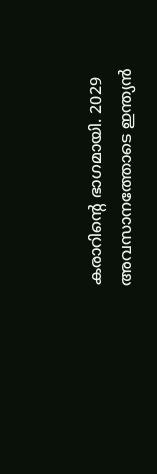കരാറിന്റെ ഭാഗമായി. 2029 അവസാനത്തോടെ ഇന്ത്യന്‍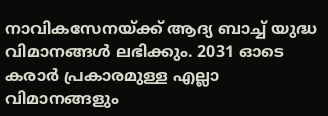നാവികസേനയ്‌ക്ക് ആദ്യ ബാച്ച് യുദ്ധ വിമാനങ്ങള്‍ ലഭിക്കും. 2031 ഓടെ കരാര്‍ പ്രകാരമുള്ള എല്ലാ വിമാനങ്ങളും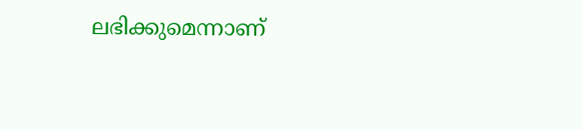ലഭിക്കുമെന്നാണ്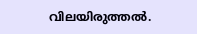വിലയിരുത്തല്‍.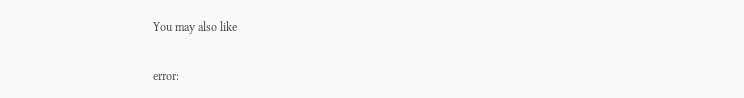You may also like

error: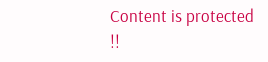Content is protected !!